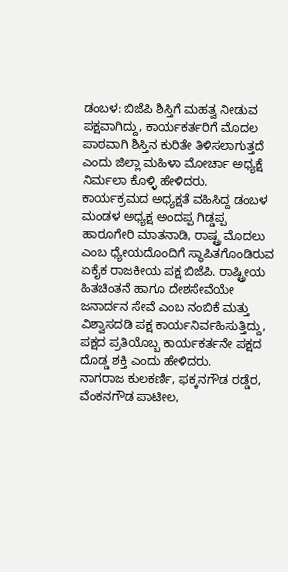ಡಂಬಳ: ಬಿಜೆಪಿ ಶಿಸ್ತಿಗೆ ಮಹತ್ವ ನೀಡುವ ಪಕ್ಷವಾಗಿದ್ದು, ಕಾರ್ಯಕರ್ತರಿಗೆ ಮೊದಲ ಪಾಠವಾಗಿ ಶಿಸ್ತಿನ ಕುರಿತೇ ತಿಳಿಸಲಾಗುತ್ತದೆ ಎಂದು ಜಿಲ್ಲಾ ಮಹಿಳಾ ಮೋರ್ಚಾ ಅಧ್ಯಕ್ಷೆ ನಿರ್ಮಲಾ ಕೊಳ್ಳಿ ಹೇಳಿದರು.
ಕಾರ್ಯಕ್ರಮದ ಅಧ್ಯಕ್ಷತೆ ವಹಿಸಿದ್ದ ಡಂಬಳ ಮಂಡಳ ಅಧ್ಯಕ್ಷ ಅಂದಪ್ಪ ಗಿಡ್ಡಪ್ಪ ಹಾರೂಗೇರಿ ಮಾತನಾಡಿ, ರಾಷ್ಟ್ರ ಮೊದಲು ಎಂಬ ಧ್ಯೇಯದೊಂದಿಗೆ ಸ್ಥಾಪಿತಗೊಂಡಿರುವ ಏಕೈಕ ರಾಜಕೀಯ ಪಕ್ಷ ಬಿಜೆಪಿ. ರಾಷ್ಟ್ರೀಯ ಹಿತಚಿಂತನೆ ಹಾಗೂ ದೇಶಸೇವೆಯೇ ಜನಾರ್ದನ ಸೇವೆ ಎಂಬ ನಂಬಿಕೆ ಮತ್ತು ವಿಶ್ವಾಸದಡಿ ಪಕ್ಷ ಕಾರ್ಯನಿರ್ವಹಿಸುತ್ತಿದ್ದು, ಪಕ್ಷದ ಪ್ರತಿಯೊಬ್ಬ ಕಾರ್ಯಕರ್ತನೇ ಪಕ್ಷದ ದೊಡ್ಡ ಶಕ್ತಿ ಎಂದು ಹೇಳಿದರು.
ನಾಗರಾಜ ಕುಲಕರ್ಣಿ, ಫಕ್ಕನಗೌಡ ರಡ್ಡೆರ, ವೆಂಕನಗೌಡ ಪಾಟೀಲ,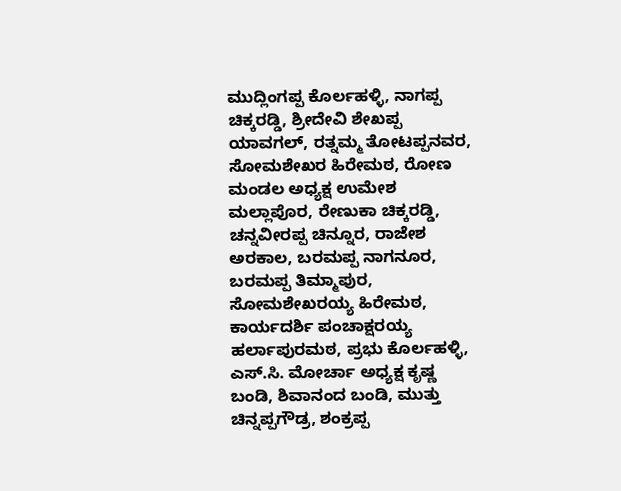ಮುದ್ಲಿಂಗಪ್ಪ ಕೊರ್ಲಹಳ್ಳಿ, ನಾಗಪ್ಪ ಚಿಕ್ಕರಡ್ಡಿ, ಶ್ರೀದೇವಿ ಶೇಖಪ್ಪ ಯಾವಗಲ್, ರತ್ನಮ್ಮ ತೋಟಪ್ಪನವರ, ಸೋಮಶೇಖರ ಹಿರೇಮಠ, ರೋಣ ಮಂಡಲ ಅಧ್ಯಕ್ಷ ಉಮೇಶ ಮಲ್ಲಾಪೊರ, ರೇಣುಕಾ ಚಿಕ್ಕರಡ್ಡಿ, ಚನ್ನವೀರಪ್ಪ ಚಿನ್ನೂರ, ರಾಜೇಶ ಅರಕಾಲ, ಬರಮಪ್ಪ ನಾಗನೂರ, ಬರಮಪ್ಪ ತಿಮ್ಮಾಪುರ, ಸೋಮಶೇಖರಯ್ಯ ಹಿರೇಮಠ, ಕಾರ್ಯದರ್ಶಿ ಪಂಚಾಕ್ಷರಯ್ಯ ಹರ್ಲಾಪುರಮಠ, ಪ್ರಭು ಕೊರ್ಲಹಳ್ಳಿ, ಎಸ್.ಸಿ. ಮೋರ್ಚಾ ಅಧ್ಯಕ್ಷ ಕೃಷ್ಣ ಬಂಡಿ, ಶಿವಾನಂದ ಬಂಡಿ, ಮುತ್ತು ಚಿನ್ನಪ್ಪಗೌಡ್ರ, ಶಂಕ್ರಪ್ಪ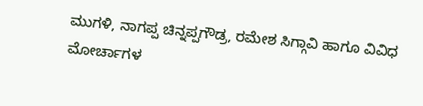ಮುಗಳಿ, ನಾಗಪ್ಪ ಚಿನ್ನಪ್ಪಗೌಡ್ರ, ರಮೇಶ ಸಿಗ್ಗಾವಿ ಹಾಗೂ ವಿವಿಧ ಮೋರ್ಚಾಗಳ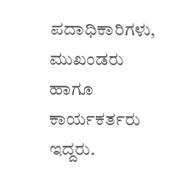ಪದಾಧಿಕಾರಿಗಳು, ಮುಖಂಡರು ಹಾಗೂ ಕಾರ್ಯಕರ್ತರು ಇದ್ದರು.